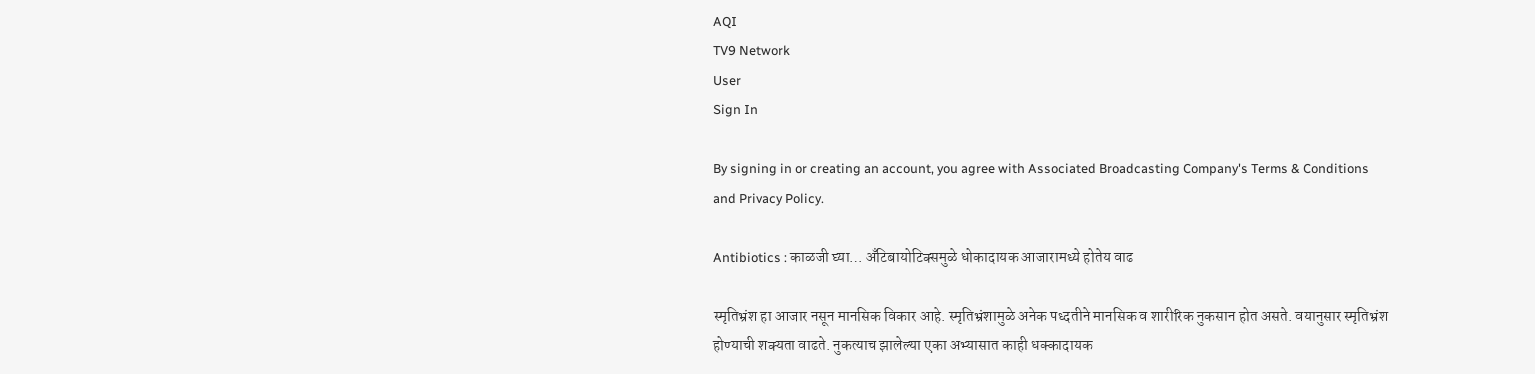AQI
TV9 Network
User
Sign In

By signing in or creating an account, you agree with Associated Broadcasting Company's Terms & Conditions and Privacy Policy.

Antibiotics : काळजी घ्या… अँटिबायोटिक्समुळे धोकादायक आजारामध्ये होतेय वाढ

स्मृतिभ्रंश हा आजार नसून मानसिक विकार आहे. स्मृतिभ्रंशामुळे अनेक पध्दतीने मानसिक व शारीरिक नुकसान होत असते. वयानुसार स्मृतिभ्रंश होण्याची शक्यता वाढते. नुकत्याच झालेल्या एका अभ्यासात काही धक्कादायक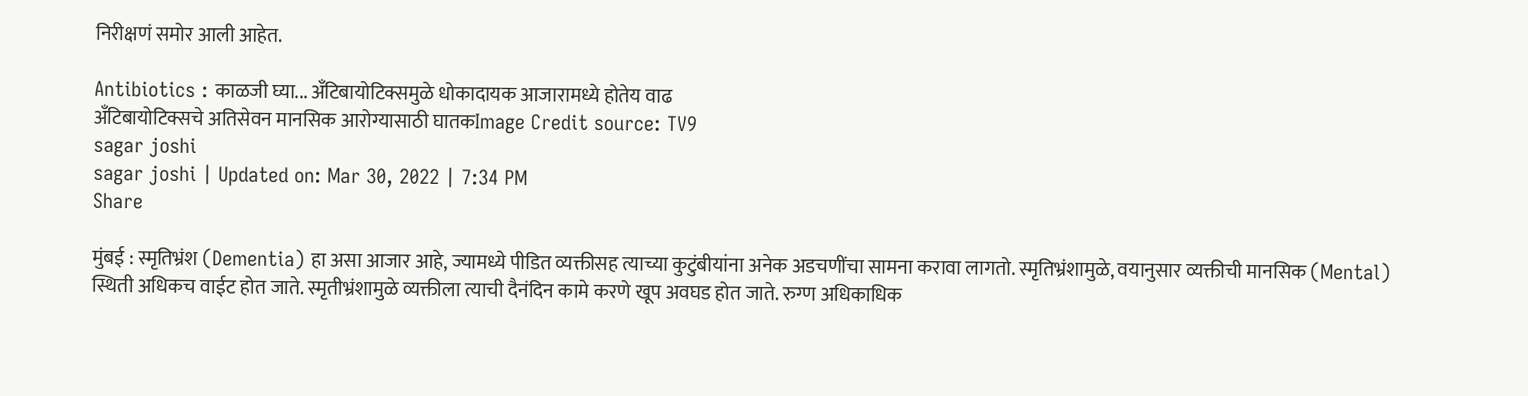निरीक्षणं समोर आली आहेत.

Antibiotics : काळजी घ्या... अँटिबायोटिक्समुळे धोकादायक आजारामध्ये होतेय वाढ
अँटिबायोटिक्सचे अतिसेवन मानसिक आरोग्यासाठी घातकImage Credit source: TV9
sagar joshi
sagar joshi | Updated on: Mar 30, 2022 | 7:34 PM
Share

मुंबई : स्मृतिभ्रंश (Dementia) हा असा आजार आहे, ज्यामध्ये पीडित व्यक्तीसह त्याच्या कुटुंबीयांना अनेक अडचणींचा सामना करावा लागतो. स्मृतिभ्रंशामुळे, वयानुसार व्यक्तीची मानसिक (Mental) स्थिती अधिकच वाईट होत जाते. स्मृतीभ्रंशामुळे व्यक्तीला त्याची दैनंदिन कामे करणे खूप अवघड होत जाते. रुग्ण अधिकाधिक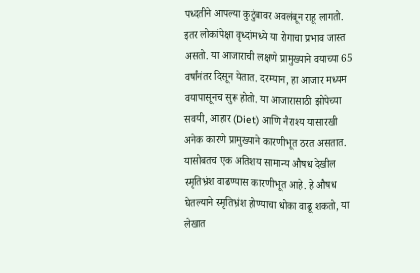पध्दतीने आपल्या कुटुंबावर अवलंबून राहू लागतो. इतर लोकांपेक्षा वृध्दांमध्ये या रोगाचा प्रभाव जास्त असतो. या आजाराची लक्षणे प्रामुख्याने वयाच्या 65 वर्षांनंतर दिसून येतात. दरम्यान, हा आजार मध्यम वयापासूनच सुरू होतो. या आजारासाठी झोपेच्या सवयी, आहार (Diet) आणि नैराश्य यासारखी अनेक कारणे प्रामुख्याने कारणीभूत ठरत असतात. यासोबतच एक अतिशय सामान्य औषध देखील स्मृतिभ्रंश वाढण्यास कारणीभूत आहे. हे औषध घेतल्याने स्मृतिभ्रंश होण्याचा धोका वाढू शकतो, या लेखात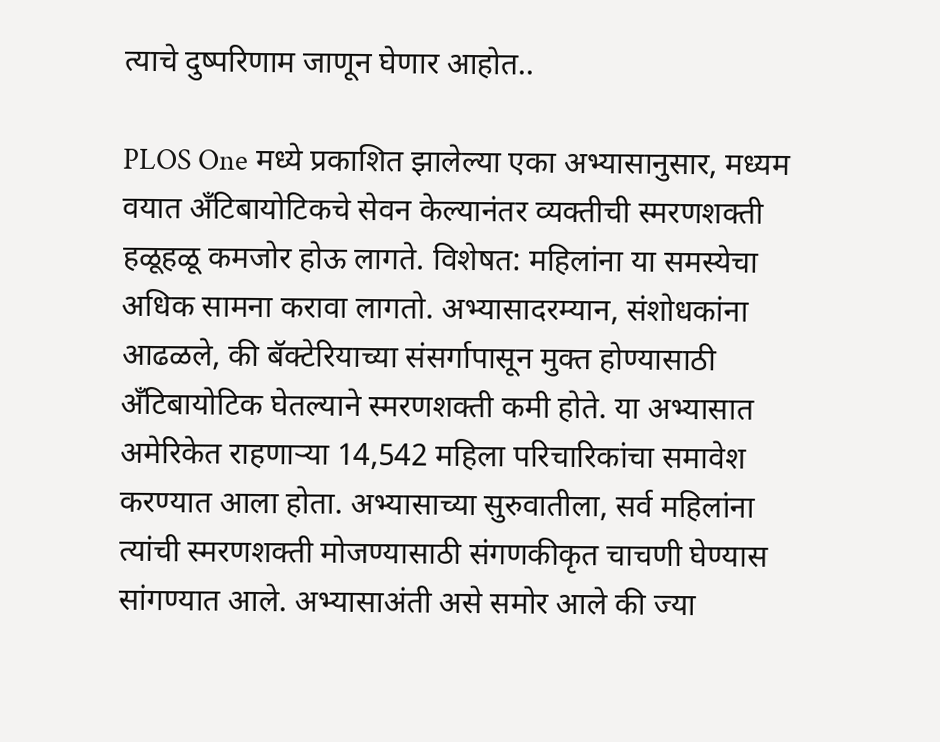त्याचे दुष्परिणाम जाणून घेणार आहोत..

PLOS One मध्ये प्रकाशित झालेल्या एका अभ्यासानुसार, मध्यम वयात अँटिबायोटिकचे सेवन केल्यानंतर व्यक्तीची स्मरणशक्ती हळूहळू कमजोर होऊ लागते. विशेषत: महिलांना या समस्येचा अधिक सामना करावा लागतो. अभ्यासादरम्यान, संशोधकांना आढळले, की बॅक्टेरियाच्या संसर्गापासून मुक्त होण्यासाठी अँटिबायोटिक घेतल्याने स्मरणशक्ती कमी होते. या अभ्यासात अमेरिकेत राहणाऱ्या 14,542 महिला परिचारिकांचा समावेश करण्यात आला होता. अभ्यासाच्या सुरुवातीला, सर्व महिलांना त्यांची स्मरणशक्ती मोजण्यासाठी संगणकीकृत चाचणी घेण्यास सांगण्यात आले. अभ्यासाअंती असे समोर आले की ज्या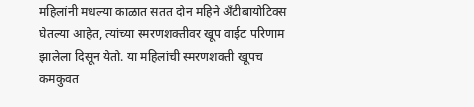महिलांनी मधल्या काळात सतत दोन महिने अँटीबायोटिक्स घेतल्या आहेत, त्यांच्या स्मरणशक्तीवर खूप वाईट परिणाम झालेला दिसून येतो. या महिलांची स्मरणशक्ती खूपच कमकुवत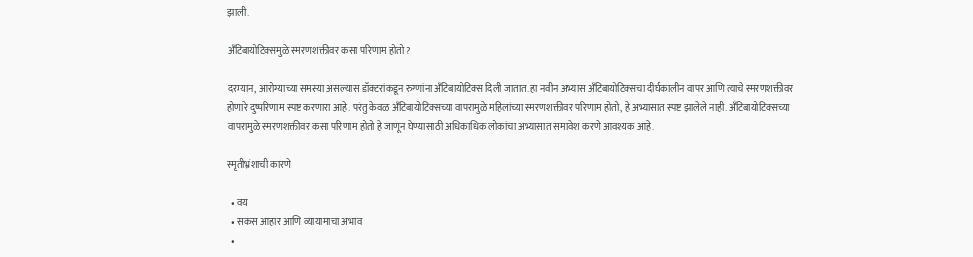झाली.

अँटिबायोटिक्समुळे स्मरणशक्तीवर कसा परिणाम होतो?

दरम्यान, आरोग्याच्या समस्या असल्यास डॉक्टरांकडून रुग्णांना अँटिबायोटिक्स दिली जातात. हा नवीन अभ्यास अँटिबायोटिक्सचा दीर्घकालीन वापर आणि त्याचे स्मरणशक्तीवर होणारे दुष्परिणाम स्पष्ट करणारा आहे. परंतु केवळ अँटिबायोटिक्सच्या वापरामुळे महिलांच्या स्मरणशक्तीवर परिणाम होतो, हे अभ्यासात स्पष्ट झालेले नाही. अँटिबायोटिक्सच्या वापरामुळे स्मरणशक्तीवर कसा परिणाम होतो हे जाणून घेण्यासाठी अधिकाधिक लोकांचा अभ्यासात समावेश करणे आवश्यक आहे.

स्मृतीभ्रंशाची कारणे

  • वय
  • सकस आहार आणि व्यायामाचा अभाव
  •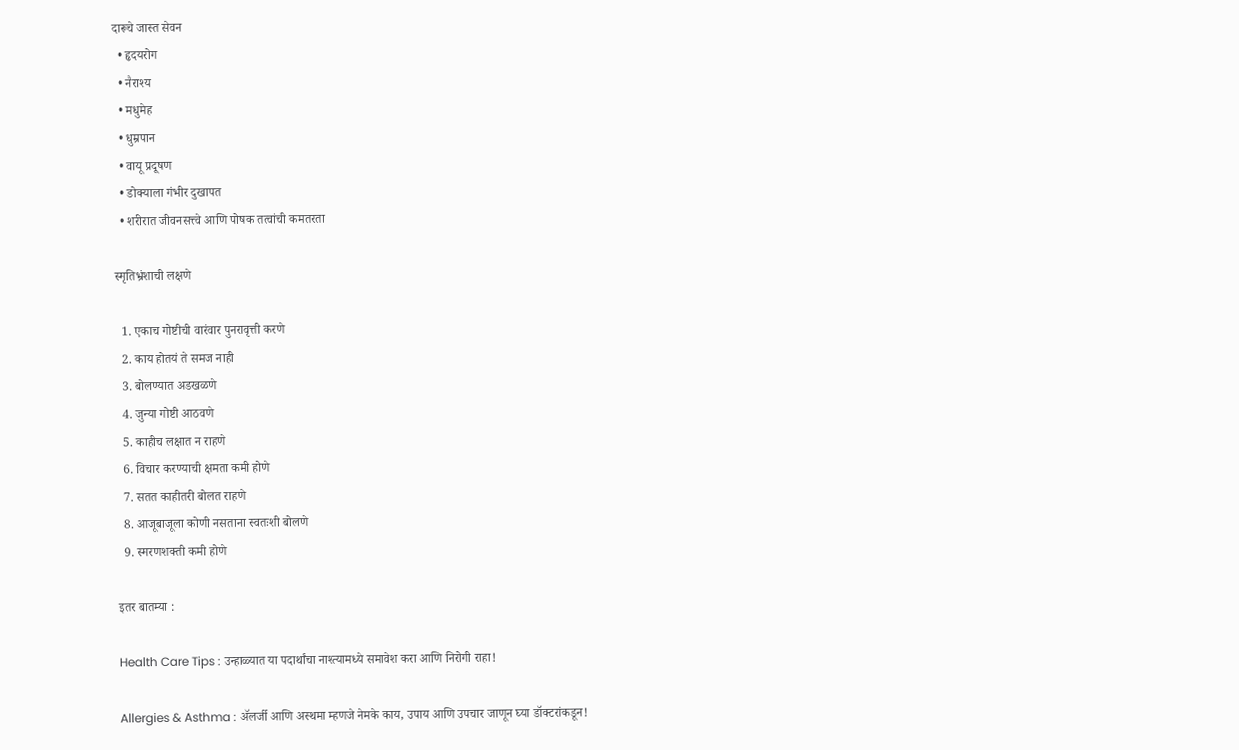दारूचे जास्त सेवन
  • हृदयरोग
  • नैराश्य
  • मधुमेह
  • धुम्रपान
  • वायू प्रदूषण
  • डोक्याला गंभीर दुखापत
  • शरीरात जीवनसत्त्वे आणि पोषक तत्वांची कमतरता

स्मृतिभ्रंशाची लक्षणे

  1. एकाच गोष्टीची वारंवार पुनरावृत्ती करणे
  2. काय होतयं ते समज नाही
  3. बोलण्यात अडखळणे
  4. जुन्या गोष्टी आठवणे
  5. काहीच लक्षात न राहणे
  6. विचार करण्याची क्षमता कमी होणे
  7. सतत काहीतरी बोलत राहणे
  8. आजूबाजूला कोणी नसताना स्वतःशी बोलणे
  9. स्मरणशक्ती कमी होणे

इतर बातम्या :

Health Care Tips : उन्हाळ्यात या पदार्थांचा नाश्त्यामध्ये समावेश करा आणि निरोगी राहा!

Allergies & Asthma : ॲलर्जी आणि अस्थमा म्हणजे नेमके काय, उपाय आणि उपचार जाणून घ्या डॉक्टरांकडून!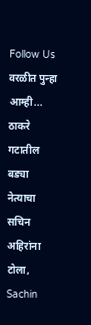Follow Us
वरळीत पुन्हा आम्ही... ठाकरे गटातील बड्या नेत्याचा सचिन अहिरांना टोला,
Sachin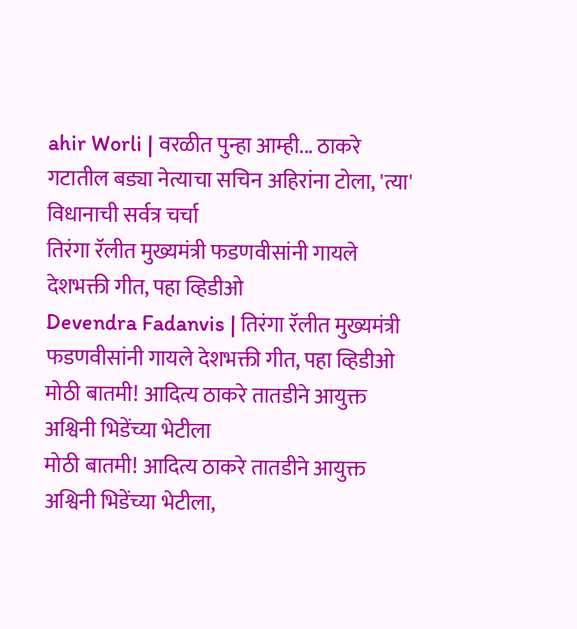ahir Worli | वरळीत पुन्हा आम्ही... ठाकरे गटातील बड्या नेत्याचा सचिन अहिरांना टोला, 'त्या' विधानाची सर्वत्र चर्चा
तिरंगा रॅलीत मुख्यमंत्री फडणवीसांनी गायले देशभक्ती गीत, पहा व्हिडीओ
Devendra Fadanvis | तिरंगा रॅलीत मुख्यमंत्री फडणवीसांनी गायले देशभक्ती गीत, पहा व्हिडीओ
मोठी बातमी! आदित्य ठाकरे तातडीने आयुक्त अश्विनी भिडेंच्या भेटीला
मोठी बातमी! आदित्य ठाकरे तातडीने आयुक्त अश्विनी भिडेंच्या भेटीला,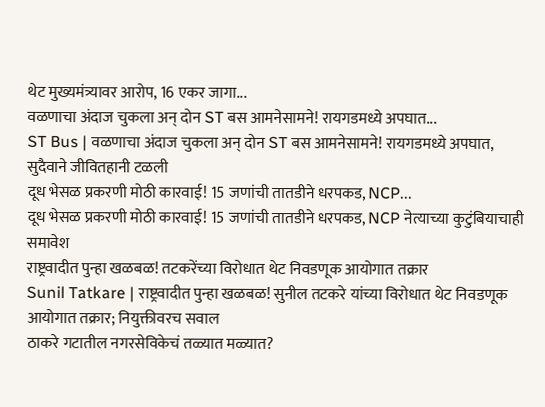थेट मुख्यमंत्र्यावर आरोप, 16 एकर जागा...
वळणाचा अंदाज चुकला अन् दोन ST बस आमनेसामने! रायगडमध्ये अपघात...
ST Bus | वळणाचा अंदाज चुकला अन् दोन ST बस आमनेसामने! रायगडमध्ये अपघात, सुदैवाने जीवितहानी टळली
दूध भेसळ प्रकरणी मोठी कारवाई! 15 जणांची तातडीने धरपकड, NCP...
दूध भेसळ प्रकरणी मोठी कारवाई! 15 जणांची तातडीने धरपकड, NCP नेत्याच्या कुटुंबियाचाही समावेश
राष्ट्रवादीत पुन्हा खळबळ! तटकरेंच्या विरोधात थेट निवडणूक आयोगात तक्रार
Sunil Tatkare | राष्ट्रवादीत पुन्हा खळबळ! सुनील तटकरे यांच्या विरोधात थेट निवडणूक आयोगात तक्रार; नियुक्तीवरच सवाल
ठाकरे गटातील नगरसेविकेचं तळ्यात मळ्यात?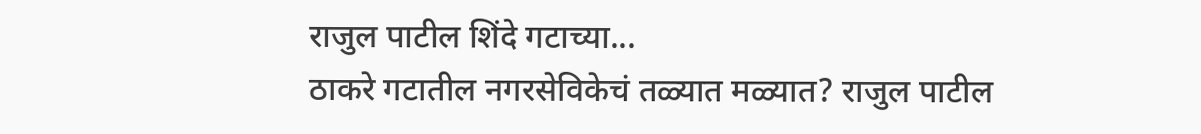राजुल पाटील शिंदे गटाच्या...
ठाकरे गटातील नगरसेविकेचं तळ्यात मळ्यात? राजुल पाटील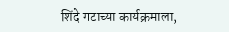शिंदे गटाच्या कार्यक्रमाला,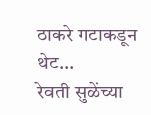ठाकरे गटाकडून थेट...
रेवती सुळेंच्या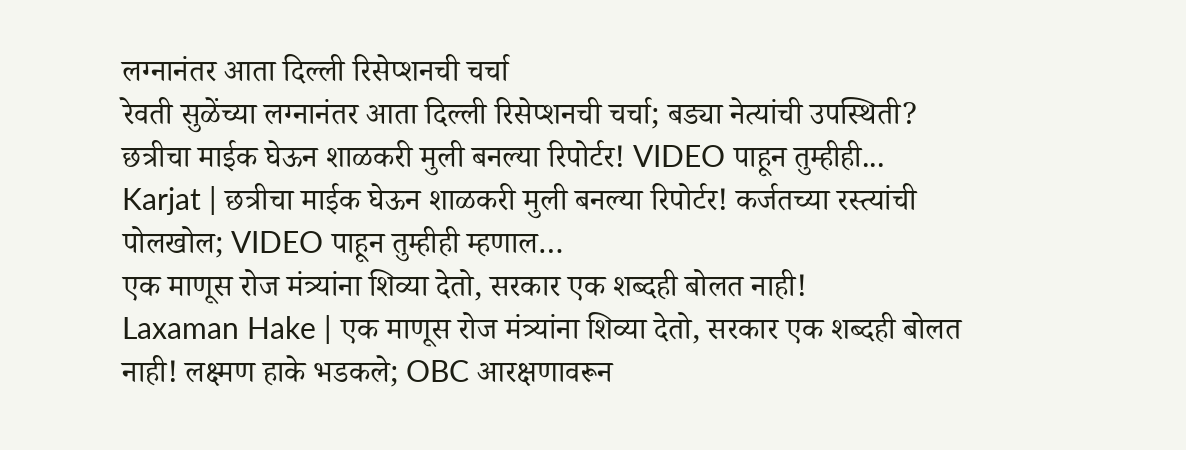लग्नानंतर आता दिल्ली रिसेप्शनची चर्चा
रेवती सुळेंच्या लग्नानंतर आता दिल्ली रिसेप्शनची चर्चा; बड्या नेत्यांची उपस्थिती?
छत्रीचा माईक घेऊन शाळकरी मुली बनल्या रिपोर्टर! VIDEO पाहून तुम्हीही...
Karjat | छत्रीचा माईक घेऊन शाळकरी मुली बनल्या रिपोर्टर! कर्जतच्या रस्त्यांची पोलखोल; VIDEO पाहून तुम्हीही म्हणाल…
एक माणूस रोज मंत्र्यांना शिव्या देतो, सरकार एक शब्दही बोलत नाही!
Laxaman Hake | एक माणूस रोज मंत्र्यांना शिव्या देतो, सरकार एक शब्दही बोलत नाही! लक्ष्मण हाके भडकले; OBC आरक्षणावरून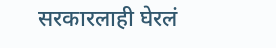सरकारलाही घेरलं